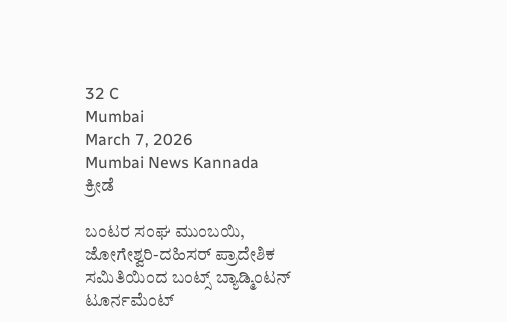32 C
Mumbai
March 7, 2026
Mumbai News Kannada
ಕ್ರೀಡೆ

ಬಂಟರ ಸಂಘ ಮುಂಬಯಿ, ಜೋಗೇಶ್ವರಿ-ದಹಿಸರ್ ಪ್ರಾದೇಶಿಕ ಸಮಿತಿಯಿಂದ ಬಂಟ್ಸ್ ಬ್ಯಾಡ್ಮಿಂಟನ್ ಟೂರ್ನಮೆಂಟ್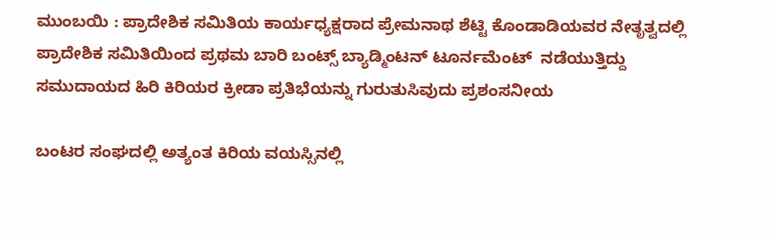ಮುಂಬಯಿ : ಪ್ರಾದೇಶಿಕ ಸಮಿತಿಯ ಕಾರ್ಯಧ್ಯಕ್ಷರಾದ ಪ್ರೇಮನಾಥ ಶೆಟ್ಟಿ ಕೊಂಡಾಡಿಯವರ ನೇತೃತ್ವದಲ್ಲಿ ಪ್ರಾದೇಶಿಕ ಸಮಿತಿಯಿಂದ ಪ್ರಥಮ ಬಾರಿ ಬಂಟ್ಸ್ ಬ್ಯಾಡ್ಮಿಂಟನ್ ಟೂರ್ನಮೆಂಟ್  ನಡೆಯುತ್ತಿದ್ದು ಸಮುದಾಯದ ಹಿರಿ ಕಿರಿಯರ ಕ್ರೀಡಾ ಪ್ರತಿಭೆಯನ್ನು ಗುರುತುಸಿವುದು ಪ್ರಶಂಸನೀಯ

ಬಂಟರ ಸಂಘದಲ್ಲಿ ಅತ್ಯಂತ ಕಿರಿಯ ವಯಸ್ಸಿನಲ್ಲಿ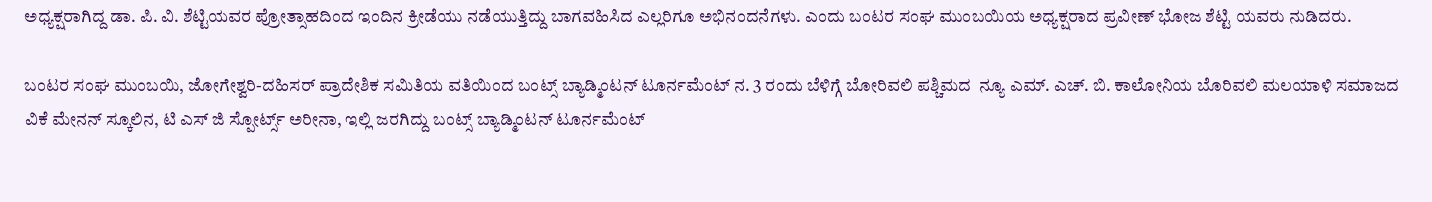ಅಧ್ಯಕ್ಷರಾಗಿದ್ದ ಡಾ. ಪಿ. ವಿ. ಶೆಟ್ಟಿಯವರ ಪ್ರೋತ್ಸಾಹದಿಂದ ಇಂದಿನ ಕ್ರೀಡೆಯು ನಡೆಯುತ್ತಿದ್ದು ಬಾಗವಹಿಸಿದ ಎಲ್ಲರಿಗೂ ಅಭಿನಂದನೆಗಳು. ಎಂದು ಬಂಟರ ಸಂಘ ಮುಂಬಯಿಯ ಅಧ್ಯಕ್ಷರಾದ ಪ್ರವೀಣ್ ಭೋಜ ಶೆಟ್ಟಿ ಯವರು ನುಡಿದರು.

ಬಂಟರ ಸಂಘ ಮುಂಬಯಿ, ಜೋಗೇಶ್ವರಿ-ದಹಿಸರ್ ಪ್ರಾದೇಶಿಕ ಸಮಿತಿಯ ವತಿಯಿಂದ ಬಂಟ್ಸ್ ಬ್ಯಾಡ್ಮಿಂಟನ್ ಟೂರ್ನಮೆಂಟ್ ನ. 3 ರಂದು ಬೆಳಿಗ್ಗೆ ಬೋರಿವಲಿ ಪಶ್ಚಿಮದ  ನ್ಯೂ ಎಮ್. ಎಚ್. ಬಿ. ಕಾಲೋನಿಯ ಬೊರಿವಲಿ ಮಲಯಾಳಿ ಸಮಾಜದ ವಿಕೆ ಮೇನನ್ ಸ್ಕೂಲಿನ, ಟಿ ಎಸ್ ಜಿ ಸ್ಪೋರ್ಟ್ಸ್ ಅರೀನಾ, ಇಲ್ಲಿ ಜರಗಿದ್ದು ಬಂಟ್ಸ್ ಬ್ಯಾಡ್ಮಿಂಟನ್ ಟೂರ್ನಮೆಂಟ್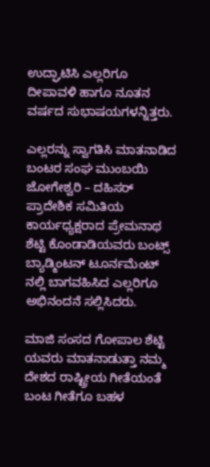ಉದ್ಘಾಟಿಸಿ ಎಲ್ಲರಿಗೂ ದೀಪಾವಳಿ ಹಾಗೂ ನೂತನ ವರ್ಷದ ಸುಭಾಷಯಗಳನ್ನಿತ್ತರು.

ಎಲ್ಲರನ್ನು ಸ್ವಾಗತಿಸಿ ಮಾತನಾಡಿದ ಬಂಟರ ಸಂಘ ಮುಂಬಯಿ ಜೋಗೇಶ್ವರಿ – ದಹಿಸರ್  ಪ್ರಾದೇಶಿಕ ಸಮಿತಿಯ ಕಾರ್ಯಧ್ಯಕ್ಷರಾದ ಪ್ರೇಮನಾಥ ಶೆಟ್ಟಿ ಕೊಂಡಾಡಿಯವರು ಬಂಟ್ಸ್ ಬ್ಯಾಡ್ಮಿಂಟನ್ ಟೂರ್ನಮೆಂಟ್  ನಲ್ಲಿ ಬಾಗವಹಿಸಿದ ಎಲ್ಲರಿಗೂ ಅಭಿನಂದನೆ ಸಲ್ಲಿಸಿದರು.

ಮಾಜಿ ಸಂಸದ ಗೋಪಾಲ ಶೆಟ್ಟಿ ಯವರು ಮಾತನಾಡುತ್ತಾ ನಮ್ಮ ದೇಶದ ರಾಷ್ಟ್ರೀಯ ಗೀತೆಯಂತೆ ಬಂಟ ಗೀತೆಗೂ ಬಹಳ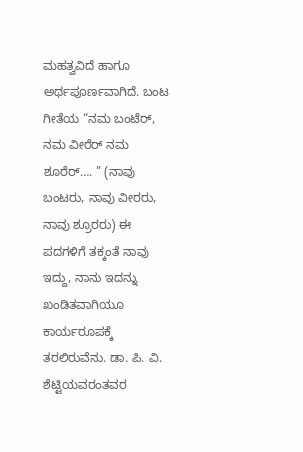ಮಹತ್ವವಿದೆ ಹಾಗೂ ಅರ್ಥಪೂರ್ಣವಾಗಿದೆ. ಬಂಟ ಗೀತೆಯ “ನಮ ಬಂಟೆರ್, ನಮ ವೀರೆರ್ ನಮ ಶೂರೆರ್…. ” (ನಾವು ಬಂಟರು, ನಾವು ವೀರರು, ನಾವು ಶ್ರೂರರು) ಈ ಪದಗಳಿಗೆ ತಕ್ಕಂತೆ ನಾವು ಇದ್ದು, ನಾನು ಇದನ್ನು ಖಂಡಿತವಾಗಿಯೂ ಕಾರ್ಯರೂಪಕ್ಕೆ ತರಲಿರುವೆನು. ಡಾ. ಪಿ. ವಿ. ಶೆಟ್ಟಿಯವರಂತವರ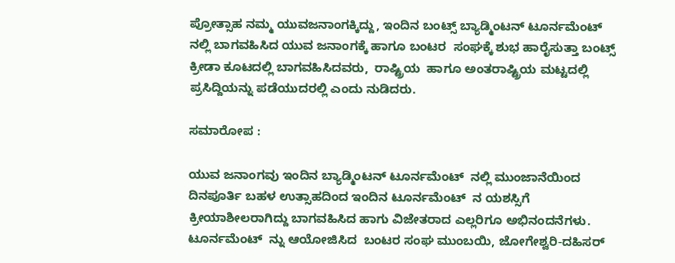ಪ್ರೋತ್ಸಾಹ ನಮ್ಮ ಯುವಜನಾಂಗಕ್ಕಿದ್ದು, ಇಂದಿನ ಬಂಟ್ಸ್ ಬ್ಯಾಡ್ಮಿಂಟನ್ ಟೂರ್ನಮೆಂಟ್  ನಲ್ಲಿ ಬಾಗವಹಿಸಿದ ಯುವ ಜನಾಂಗಕ್ಕೆ ಹಾಗೂ ಬಂಟರ  ಸಂಘಕ್ಕೆ ಶುಭ ಹಾರೈಸುತ್ತಾ ಬಂಟ್ಸ್ ಕ್ರೀಡಾ ಕೂಟದಲ್ಲಿ ಬಾಗವಹಿಸಿದವರು,  ರಾಷ್ಟ್ರಿಯ  ಹಾಗೂ ಅಂತರಾಷ್ಟ್ರಿಯ ಮಟ್ಟದಲ್ಲಿ ಪ್ರಸಿದ್ದಿಯನ್ನು ಪಡೆಯುದರಲ್ಲಿ ಎಂದು ನುಡಿದರು.

ಸಮಾರೋಪ :

ಯುವ ಜನಾಂಗವು ಇಂದಿನ ಬ್ಯಾಡ್ಮಿಂಟನ್ ಟೂರ್ನಮೆಂಟ್  ನಲ್ಲಿ ಮುಂಜಾನೆಯಿಂದ ದಿನಪೂರ್ತಿ ಬಹಳ ಉತ್ಸಾಹದಿಂದ ಇಂದಿನ ಟೂರ್ನಮೆಂಟ್  ನ ಯಶಸ್ಸಿಗೆ ಕ್ರೀಯಾಶೀಲರಾಗಿದ್ದು ಬಾಗವಹಿಸಿದ ಹಾಗು ವಿಜೇತರಾದ ಎಲ್ಲರಿಗೂ ಅಭಿನಂದನೆಗಳು. ಟೂರ್ನಮೆಂಟ್  ನ್ನು ಆಯೋಜಿಸಿದ  ಬಂಟರ ಸಂಘ ಮುಂಬಯಿ, ಜೋಗೇಶ್ವರಿ-ದಹಿಸರ್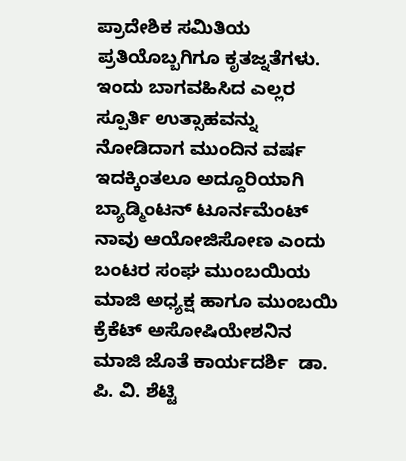ಪ್ರಾದೇಶಿಕ ಸಮಿತಿಯ ಪ್ರತಿಯೊಬ್ಬಗಿಗೂ ಕೃತಜ್ನತೆಗಳು. ಇಂದು ಬಾಗವಹಿಸಿದ ಎಲ್ಲರ ಸ್ಪೂರ್ತಿ ಉತ್ಸಾಹವನ್ನು ನೋಡಿದಾಗ ಮುಂದಿನ ವರ್ಷ ಇದಕ್ಕಿಂತಲೂ ಅದ್ದೂರಿಯಾಗಿ  ಬ್ಯಾಡ್ಮಿಂಟನ್ ಟೂರ್ನಮೆಂಟ್  ನಾವು ಆಯೋಜಿಸೋಣ ಎಂದು ಬಂಟರ ಸಂಘ ಮುಂಬಯಿಯ ಮಾಜಿ ಅಧ್ಯಕ್ಷ ಹಾಗೂ ಮುಂಬಯಿ ಕ್ರೆಕೆಟ್ ಅಸೋಷಿಯೇಶನಿನ ಮಾಜಿ ಜೊತೆ ಕಾರ್ಯದರ್ಶಿ  ಡಾ. ಪಿ. ವಿ. ಶೆಟ್ಟಿ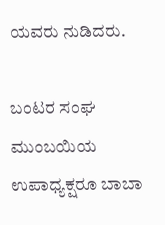ಯವರು ನುಡಿದರು.

ಬಂಟರ ಸಂಘ ಮುಂಬಯಿಯ ಉಪಾಧ್ಯಕ್ಷರೂ ಬಾಬಾ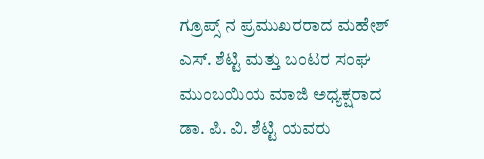ಗ್ರೂಪ್ಸ್ ನ ಪ್ರಮುಖರರಾದ ಮಹೇಶ್ ಎಸ್. ಶೆಟ್ಟಿ ಮತ್ತು ಬಂಟರ ಸಂಘ ಮುಂಬಯಿಯ ಮಾಜಿ ಅಧ್ಯಕ್ಷರಾದ ಡಾ. ಪಿ. ವಿ. ಶೆಟ್ಟಿ ಯವರು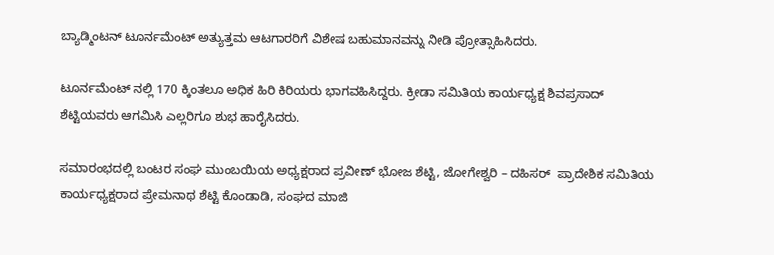ಬ್ಯಾಡ್ಮಿಂಟನ್ ಟೂರ್ನಮೆಂಟ್ ಅತ್ಯುತ್ತಮ ಆಟಗಾರರಿಗೆ ವಿಶೇಷ ಬಹುಮಾನವನ್ನು ನೀಡಿ ಪ್ರೋತ್ಸಾಹಿಸಿದರು.

ಟೂರ್ನಮೆಂಟ್ ನಲ್ಲಿ 170 ಕ್ಕಿಂತಲೂ ಅಧಿಕ ಹಿರಿ ಕಿರಿಯರು ಭಾಗವಹಿಸಿದ್ದರು. ಕ್ರೀಡಾ ಸಮಿತಿಯ ಕಾರ್ಯಧ್ಯಕ್ಷ ಶಿವಪ್ರಸಾದ್ ಶೆಟ್ಟಿಯವರು ಆಗಮಿಸಿ ಎಲ್ಲರಿಗೂ ಶುಭ ಹಾರೈಸಿದರು.

ಸಮಾರಂಭದಲ್ಲಿ ಬಂಟರ ಸಂಘ ಮುಂಬಯಿಯ ಅಧ್ಯಕ್ಷರಾದ ಪ್ರವೀಣ್ ಭೋಜ ಶೆಟ್ಟಿ, ಜೋಗೇಶ್ವರಿ – ದಹಿಸರ್  ಪ್ರಾದೇಶಿಕ ಸಮಿತಿಯ ಕಾರ್ಯಧ್ಯಕ್ಷರಾದ ಪ್ರೇಮನಾಥ ಶೆಟ್ಟಿ ಕೊಂಡಾಡಿ, ಸಂಘದ ಮಾಜಿ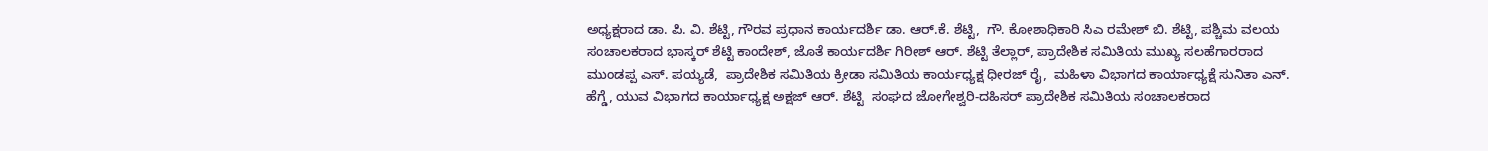ಅಧ್ಯಕ್ಷರಾದ ಡಾ. ಪಿ. ವಿ. ಶೆಟ್ಟಿ, ಗೌರವ ಪ್ರಧಾನ ಕಾರ್ಯದರ್ಶಿ ಡಾ. ಆರ್.ಕೆ. ಶೆಟ್ಟಿ,  ಗೌ. ಕೋಶಾಧಿಕಾರಿ ಸಿಎ ರಮೇಶ್ ಬಿ. ಶೆಟ್ಟಿ, ಪಶ್ಚಿಮ ವಲಯ ಸಂಚಾಲಕರಾದ ಭಾಸ್ಕರ್ ಶೆಟ್ಟಿ ಕಾಂದೇಶ್, ಜೊತೆ ಕಾರ್ಯದರ್ಶಿ ಗಿರೀಶ್ ಆರ್. ಶೆಟ್ಟಿ ತೆಲ್ಲಾರ್, ಪ್ರಾದೇಶಿಕ ಸಮಿತಿಯ ಮುಖ್ಯ ಸಲಹೆಗಾರರಾದ ಮುಂಡಪ್ಪ ಎಸ್. ಪಯ್ಯಡೆ,  ಪ್ರಾದೇಶಿಕ ಸಮಿತಿಯ ಕ್ರೀಡಾ ಸಮಿತಿಯ ಕಾರ್ಯಧ್ಯಕ್ಷ ಧೀರಜ್ ರೈ,  ಮಹಿಳಾ ವಿಭಾಗದ ಕಾರ್ಯಾಧ್ಯಕ್ಷೆ ಸುನಿತಾ ಎನ್. ಹೆಗ್ಡೆ, ಯುವ ವಿಭಾಗದ ಕಾರ್ಯಾಧ್ಯಕ್ಷ ಅಕ್ಷಜ್ ಆರ್. ಶೆಟ್ಟಿ  ಸಂಘದ ಜೋಗೇಶ್ವರಿ-ದಹಿಸರ್ ಪ್ರಾದೇಶಿಕ ಸಮಿತಿಯ ಸಂಚಾಲಕರಾದ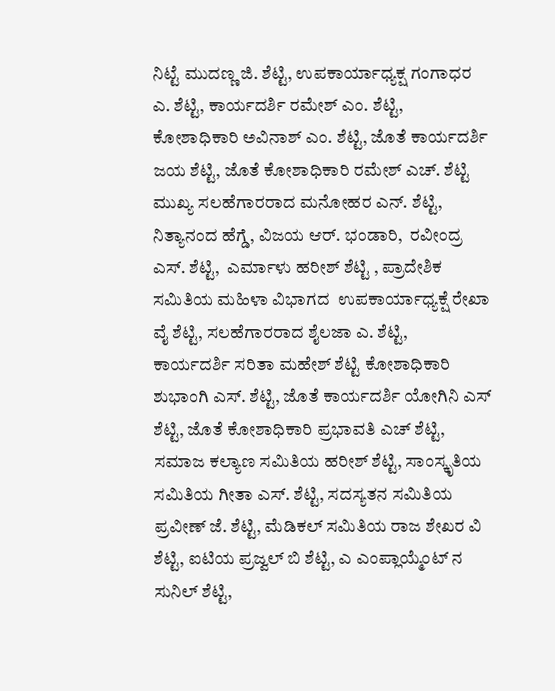ನಿಟ್ಟೆ ಮುದಣ್ಣ ಜಿ. ಶೆಟ್ಟಿ, ಉಪಕಾರ್ಯಾಧ್ಯಕ್ಷ ಗಂಗಾಧರ ಎ. ಶೆಟ್ಟಿ, ಕಾರ್ಯದರ್ಶಿ ರಮೇಶ್ ಎಂ. ಶೆಟ್ಟಿ, ಕೋಶಾಧಿಕಾರಿ ಅವಿನಾಶ್ ಎಂ. ಶೆಟ್ಟಿ, ಜೊತೆ ಕಾರ್ಯದರ್ಶಿ ಜಯ ಶೆಟ್ಟಿ, ಜೊತೆ ಕೋಶಾಧಿಕಾರಿ ರಮೇಶ್ ಎಚ್. ಶೆಟ್ಟಿ ಮುಖ್ಯ ಸಲಹೆಗಾರರಾದ ಮನೋಹರ ಎನ್. ಶೆಟ್ಟಿ, ನಿತ್ಯಾನಂದ ಹೆಗ್ಡೆ, ವಿಜಯ ಆರ್. ಭಂಡಾರಿ,  ರವೀಂದ್ರ ಎಸ್. ಶೆಟ್ಟಿ,  ಎರ್ಮಾಳು ಹರೀಶ್ ಶೆಟ್ಟಿ , ಪ್ರಾದೇಶಿಕ ಸಮಿತಿಯ ಮಹಿಳಾ ವಿಭಾಗದ  ಉಪಕಾರ್ಯಾಧ್ಯಕ್ಷೆ ರೇಖಾ ವೈ ಶೆಟ್ಟಿ, ಸಲಹೆಗಾರರಾದ ಶೈಲಜಾ ಎ. ಶೆಟ್ಟಿ,  ಕಾರ್ಯದರ್ಶಿ ಸರಿತಾ ಮಹೇಶ್ ಶೆಟ್ಟಿ ಕೋಶಾಧಿಕಾರಿ ಶುಭಾಂಗಿ ಎಸ್. ಶೆಟ್ಟಿ, ಜೊತೆ ಕಾರ್ಯದರ್ಶಿ ಯೋಗಿನಿ ಎಸ್ ಶೆಟ್ಟಿ, ಜೊತೆ ಕೋಶಾಧಿಕಾರಿ ಪ್ರಭಾವತಿ ಎಚ್ ಶೆಟ್ಟಿ, ಸಮಾಜ ಕಲ್ಯಾಣ ಸಮಿತಿಯ ಹರೀಶ್ ಶೆಟ್ಟಿ, ಸಾಂಸ್ಕೃತಿಯ ಸಮಿತಿಯ ಗೀತಾ ಎಸ್. ಶೆಟ್ಟಿ, ಸದಸ್ಯತನ ಸಮಿತಿಯ ಪ್ರವೀಣ್ ಜೆ. ಶೆಟ್ಟಿ, ಮೆಡಿಕಲ್ ಸಮಿತಿಯ ರಾಜ ಶೇಖರ ವಿ ಶೆಟ್ಟಿ, ಐಟಿಯ ಪ್ರಜ್ವಲ್ ಬಿ ಶೆಟ್ಟಿ, ಎ ಎಂಪ್ಲಾಯ್ಮೆಂಟ್ ನ ಸುನಿಲ್ ಶೆಟ್ಟಿ,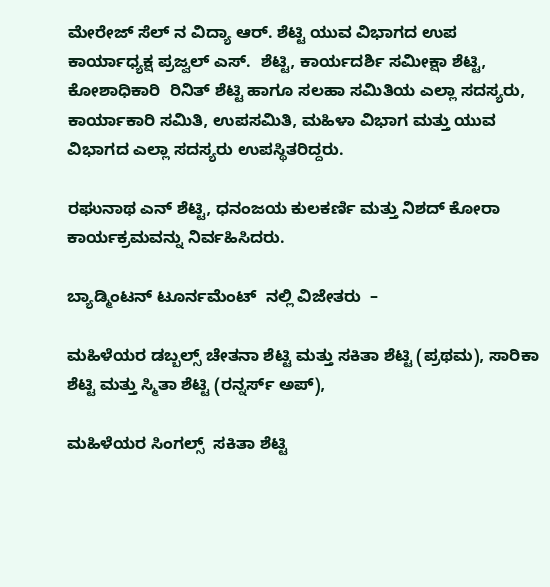ಮೇರೇಜ್ ಸೆಲ್ ನ ವಿದ್ಯಾ ಆರ್. ಶೆಟ್ಟಿ ಯುವ ವಿಭಾಗದ ಉಪ ಕಾರ್ಯಾಧ್ಯಕ್ಷ ಪ್ರಜ್ವಲ್ ಎಸ್.  ಶೆಟ್ಟಿ, ಕಾರ್ಯದರ್ಶಿ ಸಮೀಕ್ಷಾ ಶೆಟ್ಟಿ, ಕೋಶಾಧಿಕಾರಿ  ರಿನಿತ್ ಶೆಟ್ಟಿ ಹಾಗೂ ಸಲಹಾ ಸಮಿತಿಯ ಎಲ್ಲಾ ಸದಸ್ಯರು, ಕಾರ್ಯಾಕಾರಿ ಸಮಿತಿ, ಉಪಸಮಿತಿ, ಮಹಿಳಾ ವಿಭಾಗ ಮತ್ತು ಯುವ ವಿಭಾಗದ ಎಲ್ಲಾ ಸದಸ್ಯರು ಉಪಸ್ಥಿತರಿದ್ದರು.

ರಘುನಾಥ ಎನ್ ಶೆಟ್ಟಿ, ಧನಂಜಯ ಕುಲಕರ್ಣಿ ಮತ್ತು ನಿಶದ್ ಕೋರಾ ಕಾರ್ಯಕ್ರಮವನ್ನು ನಿರ್ವಹಿಸಿದರು.

ಬ್ಯಾಡ್ಮಿಂಟನ್ ಟೂರ್ನಮೆಂಟ್  ನಲ್ಲಿ ವಿಜೇತರು  –

ಮಹಿಳೆಯರ ಡಬ್ಬಲ್ಸ್ ಚೇತನಾ ಶೆಟ್ಟಿ ಮತ್ತು ಸಕಿತಾ ಶೆಟ್ಟಿ (ಪ್ರಥಮ), ಸಾರಿಕಾ ಶೆಟ್ಟಿ ಮತ್ತು ಸ್ಮಿತಾ ಶೆಟ್ಟಿ (ರನ್ನರ್ಸ್ ಅಪ್),

ಮಹಿಳೆಯರ ಸಿಂಗಲ್ಸ್  ಸಕಿತಾ ಶೆಟ್ಟಿ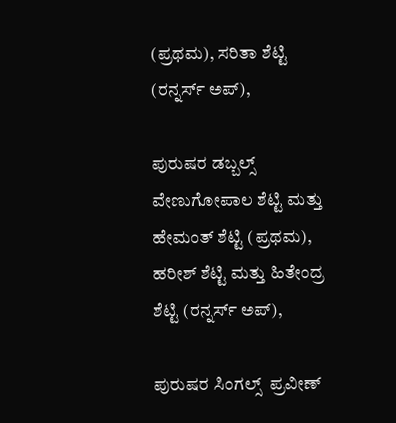(ಪ್ರಥಮ), ಸರಿತಾ ಶೆಟ್ಟಿ (ರನ್ನರ್ಸ್ ಅಪ್),

ಪುರುಷರ ಡಬ್ಬಲ್ಸ್ ವೇಣುಗೋಪಾಲ ಶೆಟ್ಟಿ ಮತ್ತು ಹೇಮಂತ್ ಶೆಟ್ಟಿ (ಪ್ರಥಮ), ಹರೀಶ್ ಶೆಟ್ಟಿ ಮತ್ತು ಹಿತೇಂದ್ರ ಶೆಟ್ಟಿ (ರನ್ನರ್ಸ್ ಅಪ್),

ಪುರುಷರ ಸಿಂಗಲ್ಸ್  ಪ್ರವೀಣ್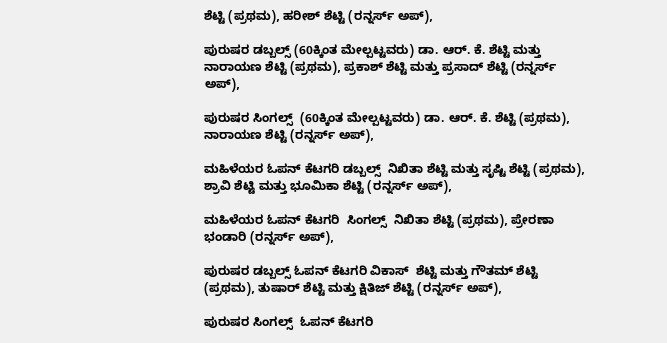ಶೆಟ್ಟಿ (ಪ್ರಥಮ), ಹರೀಶ್ ಶೆಟ್ಟಿ (ರನ್ನರ್ಸ್ ಅಪ್),

ಪುರುಷರ ಡಬ್ಬಲ್ಸ್ (60ಕ್ಕಿಂತ ಮೇಲ್ಪಟ್ಟವರು) ಡಾ. ಆರ್. ಕೆ. ಶೆಟ್ಟಿ ಮತ್ತು ನಾರಾಯಣ ಶೆಟ್ಟಿ (ಪ್ರಥಮ), ಪ್ರಕಾಶ್ ಶೆಟ್ಟಿ ಮತ್ತು ಪ್ರಸಾದ್ ಶೆಟ್ಟಿ (ರನ್ನರ್ಸ್ ಅಪ್),

ಪುರುಷರ ಸಿಂಗಲ್ಸ್  (60ಕ್ಕಿಂತ ಮೇಲ್ಪಟ್ಟವರು) ಡಾ. ಆರ್. ಕೆ. ಶೆಟ್ಟಿ (ಪ್ರಥಮ), ನಾರಾಯಣ ಶೆಟ್ಟಿ (ರನ್ನರ್ಸ್ ಅಪ್),

ಮಹಿಳೆಯರ ಓಪನ್ ಕೆಟಗರಿ ಡಬ್ಬಲ್ಸ್  ನಿಖಿತಾ ಶೆಟ್ಟಿ ಮತ್ತು ಸೃಷ್ಟಿ ಶೆಟ್ಟಿ (ಪ್ರಥಮ), ಶ್ರಾವಿ ಶೆಟ್ಟಿ ಮತ್ತು ಭೂಮಿಕಾ ಶೆಟ್ಟಿ (ರನ್ನರ್ಸ್ ಅಪ್),

ಮಹಿಳೆಯರ ಓಪನ್ ಕೆಟಗರಿ  ಸಿಂಗಲ್ಸ್  ನಿಖಿತಾ ಶೆಟ್ಟಿ (ಪ್ರಥಮ), ಪ್ರೇರಣಾ ಭಂಡಾರಿ (ರನ್ನರ್ಸ್ ಅಪ್),

ಪುರುಷರ ಡಬ್ಬಲ್ಸ್ ಓಪನ್ ಕೆಟಗರಿ ವಿಕಾಸ್  ಶೆಟ್ಟಿ ಮತ್ತು ಗೌತಮ್ ಶೆಟ್ಟಿ (ಪ್ರಥಮ), ತುಷಾರ್ ಶೆಟ್ಟಿ ಮತ್ತು ಕ್ಷಿತಿಜ್ ಶೆಟ್ಟಿ (ರನ್ನರ್ಸ್ ಅಪ್),

ಪುರುಷರ ಸಿಂಗಲ್ಸ್  ಓಪನ್ ಕೆಟಗರಿ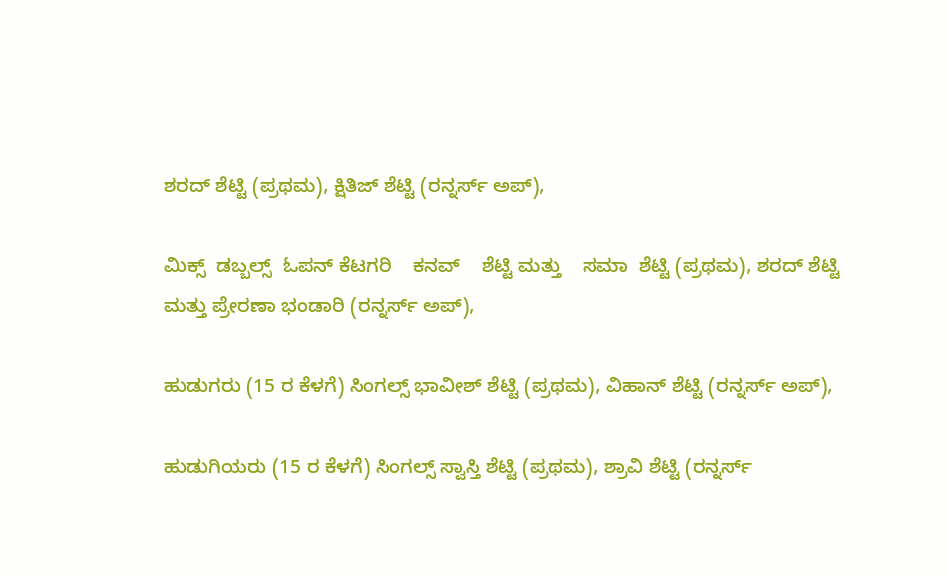ಶರದ್ ಶೆಟ್ಟಿ (ಪ್ರಥಮ), ಕ್ಷಿತಿಜ್ ಶೆಟ್ಟಿ (ರನ್ನರ್ಸ್ ಅಪ್),

ಮಿಕ್ಸ್  ಡಬ್ಬಲ್ಸ್  ಓಪನ್ ಕೆಟಗರಿ    ಕನವ್    ಶೆಟ್ಟಿ ಮತ್ತು    ಸಮಾ  ಶೆಟ್ಟಿ (ಪ್ರಥಮ), ಶರದ್ ಶೆಟ್ಟಿ ಮತ್ತು ಪ್ರೇರಣಾ ಭಂಡಾರಿ (ರನ್ನರ್ಸ್ ಅಪ್),

ಹುಡುಗರು (15 ರ ಕೆಳಗೆ) ಸಿಂಗಲ್ಸ್ ಭಾವೀಶ್ ಶೆಟ್ಟಿ (ಪ್ರಥಮ), ವಿಹಾನ್ ಶೆಟ್ಟಿ (ರನ್ನರ್ಸ್ ಅಪ್),

ಹುಡುಗಿಯರು (15 ರ ಕೆಳಗೆ) ಸಿಂಗಲ್ಸ್ ಸ್ವಾಸ್ತಿ ಶೆಟ್ಟಿ (ಪ್ರಥಮ), ಶ್ರಾವಿ ಶೆಟ್ಟಿ (ರನ್ನರ್ಸ್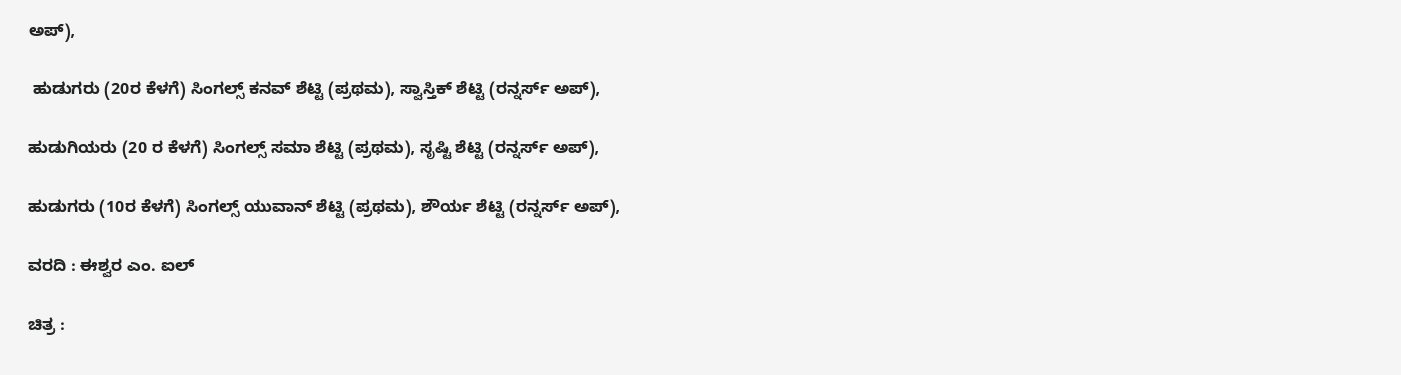ಅಪ್),

 ಹುಡುಗರು (20ರ ಕೆಳಗೆ) ಸಿಂಗಲ್ಸ್ ಕನವ್ ಶೆಟ್ಟಿ (ಪ್ರಥಮ), ಸ್ವಾಸ್ತಿಕ್ ಶೆಟ್ಟಿ (ರನ್ನರ್ಸ್ ಅಪ್),

ಹುಡುಗಿಯರು (20 ರ ಕೆಳಗೆ) ಸಿಂಗಲ್ಸ್ ಸಮಾ ಶೆಟ್ಟಿ (ಪ್ರಥಮ), ಸೃಷ್ಟಿ ಶೆಟ್ಟಿ (ರನ್ನರ್ಸ್ ಅಪ್),

ಹುಡುಗರು (10ರ ಕೆಳಗೆ) ಸಿಂಗಲ್ಸ್ ಯುವಾನ್ ಶೆಟ್ಟಿ (ಪ್ರಥಮ), ಶೌರ್ಯ ಶೆಟ್ಟಿ (ರನ್ನರ್ಸ್ ಅಪ್),

ವರದಿ : ಈಶ್ವರ ಎಂ. ಐಲ್

ಚಿತ್ರ :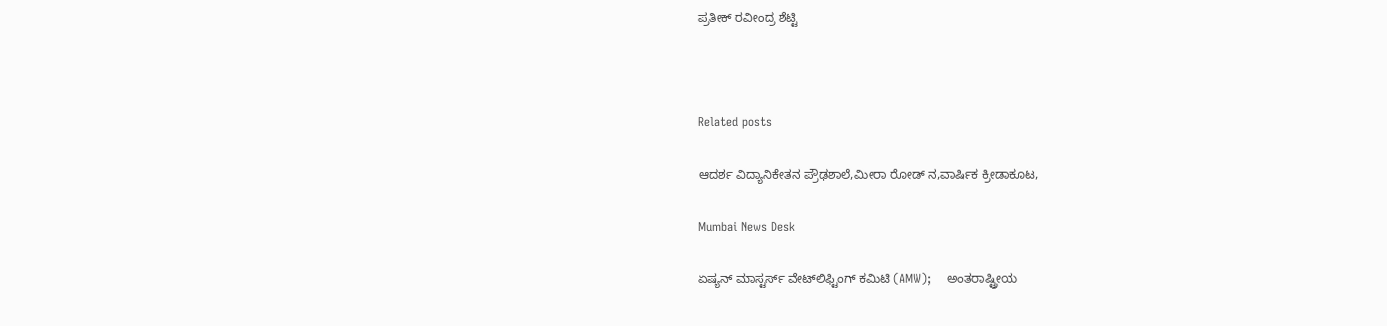ಪ್ರತೀಕ್ ರವೀಂದ್ರ ಶೆಟ್ಟಿ



Related posts

ಆದರ್ಶ ವಿದ್ಯಾನಿಕೇತನ ಪ್ರೌಢಶಾಲೆ,ಮೀರಾ ರೋಡ್ ನ,ವಾರ್ಷಿಕ ಕ್ರೀಡಾಕೂಟ,

Mumbai News Desk

ಏಷ್ಯನ್ ಮಾಸ್ಟರ್ಸ್ ವೇಟ್‌ಲಿಫ್ಟಿಂಗ್ ಕಮಿಟಿ (AMW);    ಅಂತರಾಷ್ಟ್ರೀಯ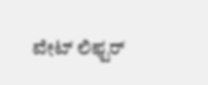ವೇಟ್ ಲಿಫ್ಟರ್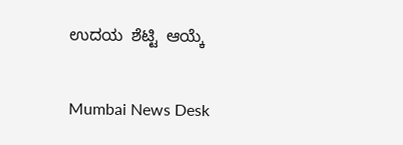ಉದಯ  ಶೆಟ್ಟಿ  ಆಯ್ಕೆ

Mumbai News Desk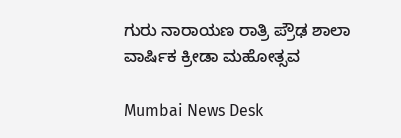ಗುರು ನಾರಾಯಣ ರಾತ್ರಿ ಪ್ರೌಢ ಶಾಲಾ ವಾರ್ಷಿಕ ಕ್ರೀಡಾ ಮಹೋತ್ಸವ

Mumbai News Desk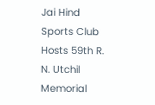Jai Hind Sports Club Hosts 59th R. N. Utchil Memorial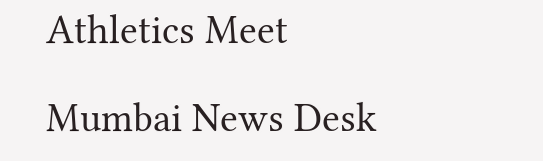Athletics Meet

Mumbai News Desk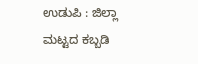ಉಡುಪಿ : ಜಿಲ್ಲಾ ಮಟ್ಟದ ಕಬ್ಬಡಿ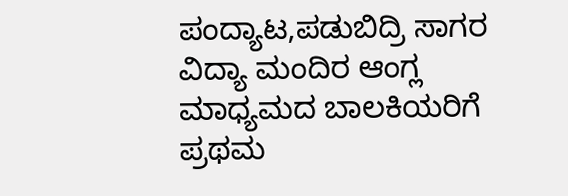ಪಂದ್ಯಾಟ,ಪಡುಬಿದ್ರಿ ಸಾಗರ ವಿದ್ಯಾ ಮಂದಿರ ಆಂಗ್ಲ ಮಾಧ್ಯಮದ ಬಾಲಕಿಯರಿಗೆ ಪ್ರಥಮ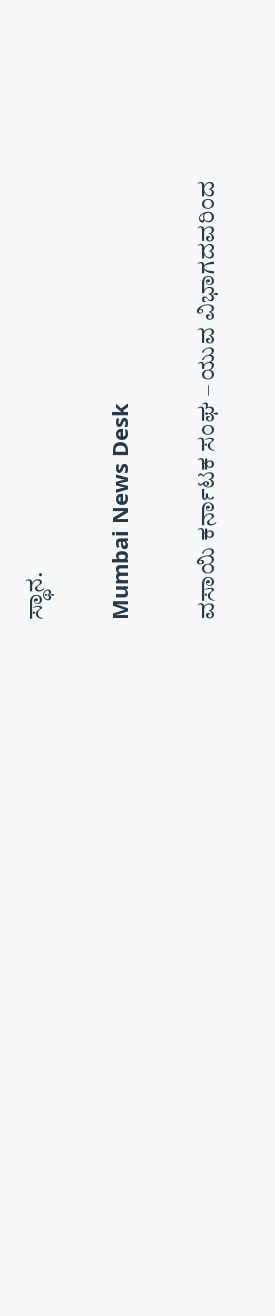ಸ್ಥಾನ.

Mumbai News Desk

ವಸಾಯಿ ಕರ್ನಾಟಕ ಸಂಘ – ಯುವ ವಿಭಾಗದವರಿಂದ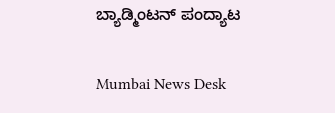ಬ್ಯಾಡ್ಮಿಂಟನ್ ಪಂದ್ಯಾಟ

Mumbai News Desk